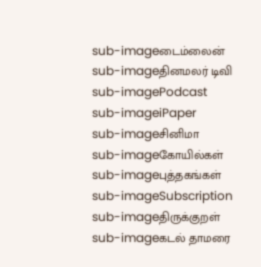sub-imageடைம்லைன்
sub-imageதினமலர் டிவி
sub-imagePodcast
sub-imageiPaper
sub-imageசினிமா
sub-imageகோயில்கள்
sub-imageபுத்தகங்கள்
sub-imageSubscription
sub-imageதிருக்குறள்
sub-imageகடல் தாமரை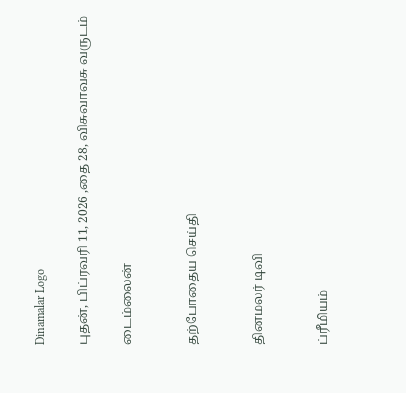Dinamalar Logo

புதன், பிப்ரவரி 11, 2026 ,தை 28, விசுவாவசு வருடம்

டைம்லைன்


தற்போதைய செய்தி


தினமலர் டிவி


ப்ரீமியம்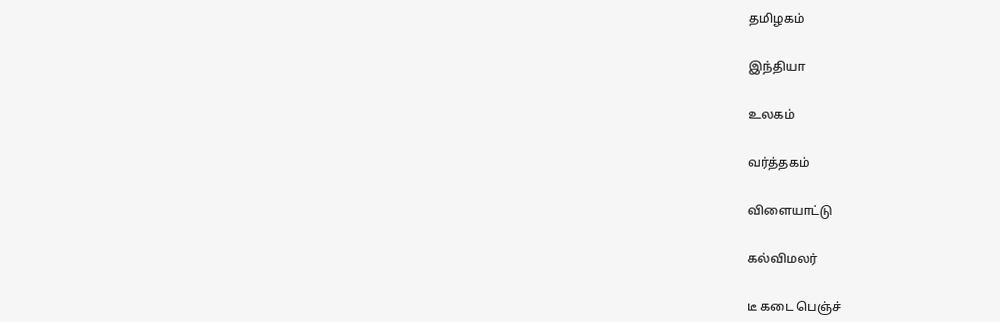தமிழகம்


இந்தியா


உலகம்


வர்த்தகம்


விளையாட்டு


கல்விமலர்


டீ கடை பெஞ்ச்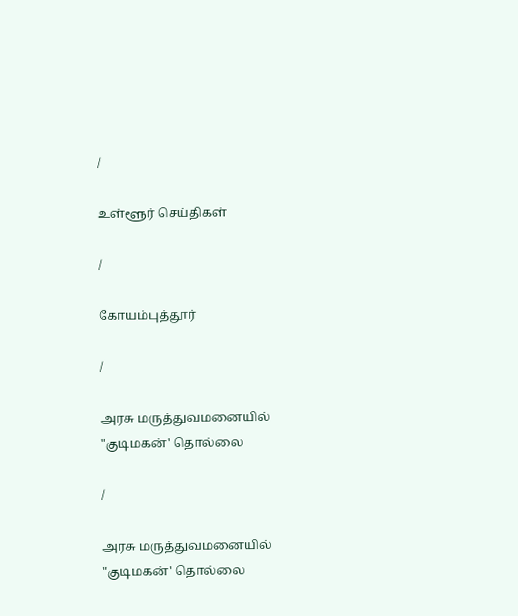/

உள்ளூர் செய்திகள்

/

கோயம்புத்தூர்

/

அரசு மருத்துவமனையில் "குடிமகன்' தொல்லை

/

அரசு மருத்துவமனையில் "குடிமகன்' தொல்லை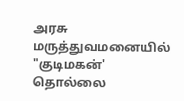அரசு மருத்துவமனையில் "குடிமகன்' தொல்லை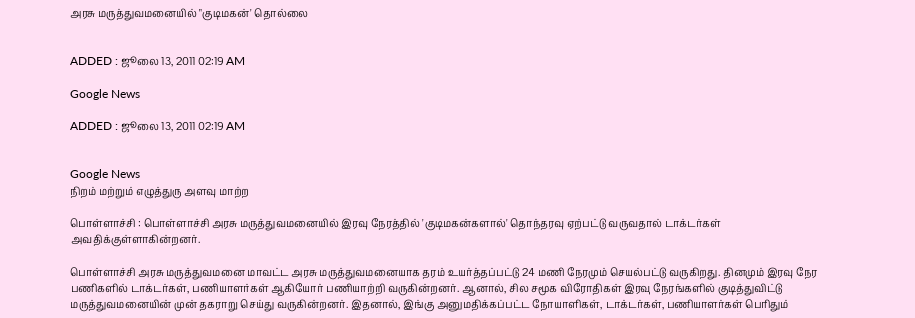அரசு மருத்துவமனையில் "குடிமகன்' தொல்லை


ADDED : ஜூலை 13, 2011 02:19 AM

Google News

ADDED : ஜூலை 13, 2011 02:19 AM


Google News
நிறம் மற்றும் எழுத்துரு அளவு மாற்ற

பொள்ளாச்சி : பொள்ளாச்சி அரசு மருத்துவமனையில் இரவு நேரத்தில் 'குடிமகன்களால்' தொந்தரவு ஏற்பட்டு வருவதால் டாக்டர்கள் அவதிக்குள்ளாகின்றனர்.

பொள்ளாச்சி அரசு மருத்துவமனை மாவட்ட அரசு மருத்துவமனையாக தரம் உயர்த்தப்பட்டு 24 மணி நேரமும் செயல்பட்டு வருகிறது. தினமும் இரவு நேர பணிகளில் டாக்டர்கள், பணியாளர்கள் ஆகியோர் பணியாற்றி வருகின்றனர். ஆனால், சில சமூக விரோதிகள் இரவு நேரங்களில் குடித்துவிட்டு மருத்துவமனையின் முன் தகராறு செய்து வருகின்றனர். இதனால், இங்கு அனுமதிக்கப்பட்ட நோயாளிகள், டாக்டர்கள், பணியாளர்கள் பெரிதும்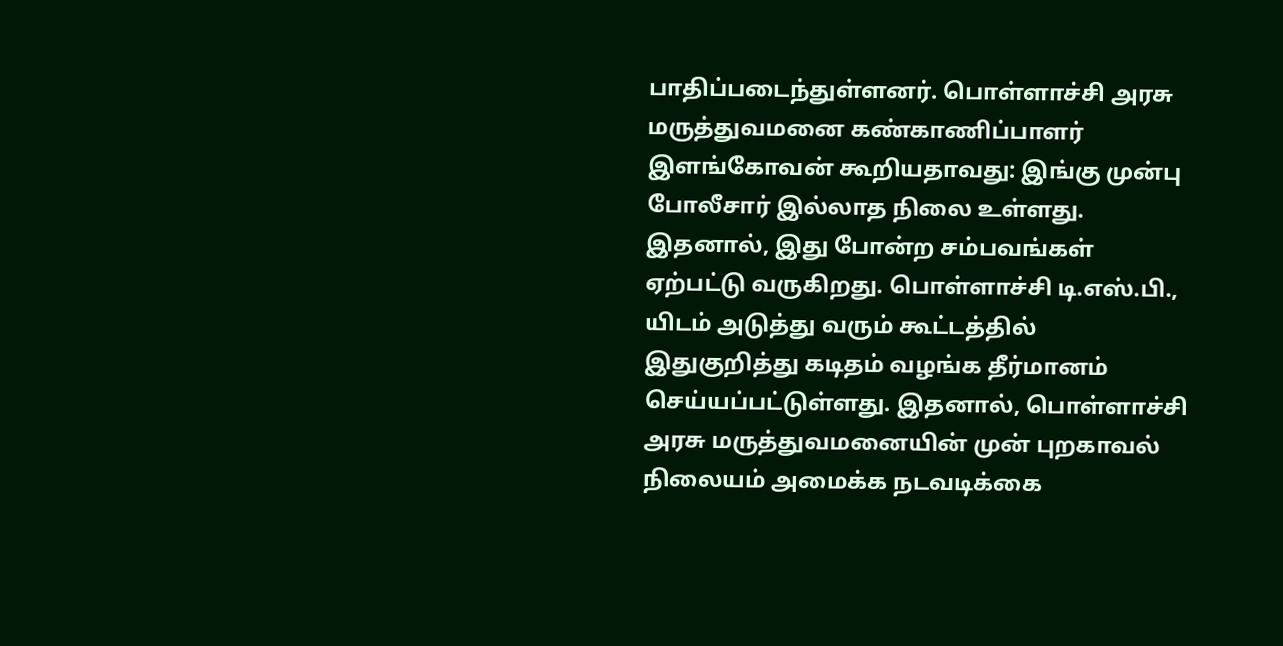பாதிப்படைந்துள்ளனர். பொள்ளாச்சி அரசு மருத்துவமனை கண்காணிப்பாளர் இளங்கோவன் கூறியதாவது: இங்கு முன்பு போலீசார் இல்லாத நிலை உள்ளது. இதனால், இது போன்ற சம்பவங்கள் ஏற்பட்டு வருகிறது. பொள்ளாச்சி டி.எஸ்.பி., யிடம் அடுத்து வரும் கூட்டத்தில் இதுகுறித்து கடிதம் வழங்க தீர்மானம் செய்யப்பட்டுள்ளது. இதனால், பொள்ளாச்சி அரசு மருத்துவமனையின் முன் புறகாவல் நிலையம் அமைக்க நடவடிக்கை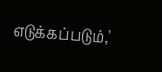எடுக்கப்படும்,'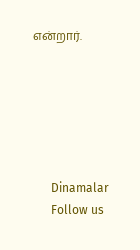என்றார்.






      Dinamalar
      Follow us